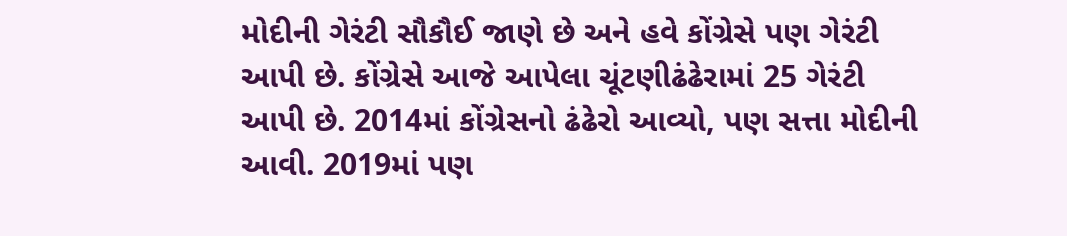મોદીની ગેરંટી સૌકૌઈ જાણે છે અને હવે કોંગ્રેસે પણ ગેરંટી આપી છે. કોંગ્રેસે આજે આપેલા ચૂંટણીઢંઢેરામાં 25 ગેરંટી આપી છે. 2014માં કોંગ્રેસનો ઢંઢેરો આવ્યો, પણ સત્તા મોદીની આવી. 2019માં પણ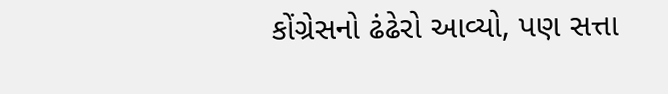કોંગ્રેસનો ઢંઢેરો આવ્યો, પણ સત્તા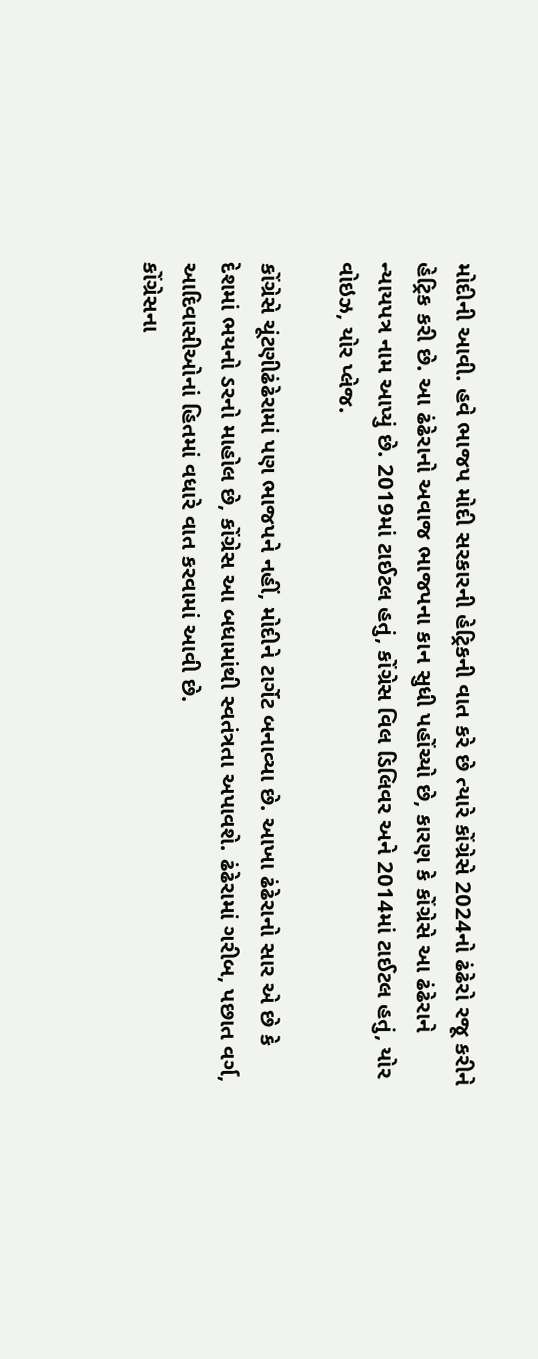મોદીની આવી. હવે ભાજપ મોદી સરકારની હેટ્રિકની વાત કરે છે ત્યારે કોંગ્રેસે 2024નો ઢંઢેરો રજૂ કરીને હેટ્રિક કરી છે. આ ઢંઢેરાનો અવાજ ભાજપના કાન સુધી પહોંચ્યો છે, કારણ કે કોંગ્રેસે આ ઢંઢેરાને ન્યાયપત્ર નામ આપ્યું છે. 2019માં ટાઈટલ હતું, કોંગ્રેસ વિલ ડિલિવર અને 2014માં ટાઈટલ હતું, યોર વોઇઝ, યોર પ્લેજ.

કોંગ્રેસે ચૂંટણીઢંઢેરામાં પણ ભાજપને નહીં, મોદીને ટાર્ગેટ બનાવ્યા છે. આખા ઢંઢેરાનો સાર એ છે કે દેશમાં ભયનો ડરનો માહોલ છે, કોંગ્રેસ આ બધામાંથી સ્વતંત્રતા અપાવશે. ઢંઢેરામાં ગરીબ, પછાત વર્ગ, આદિવાસીઓનાં હિતમાં વધારે વાત કરવામાં આવી છે.
કોંગ્રેસના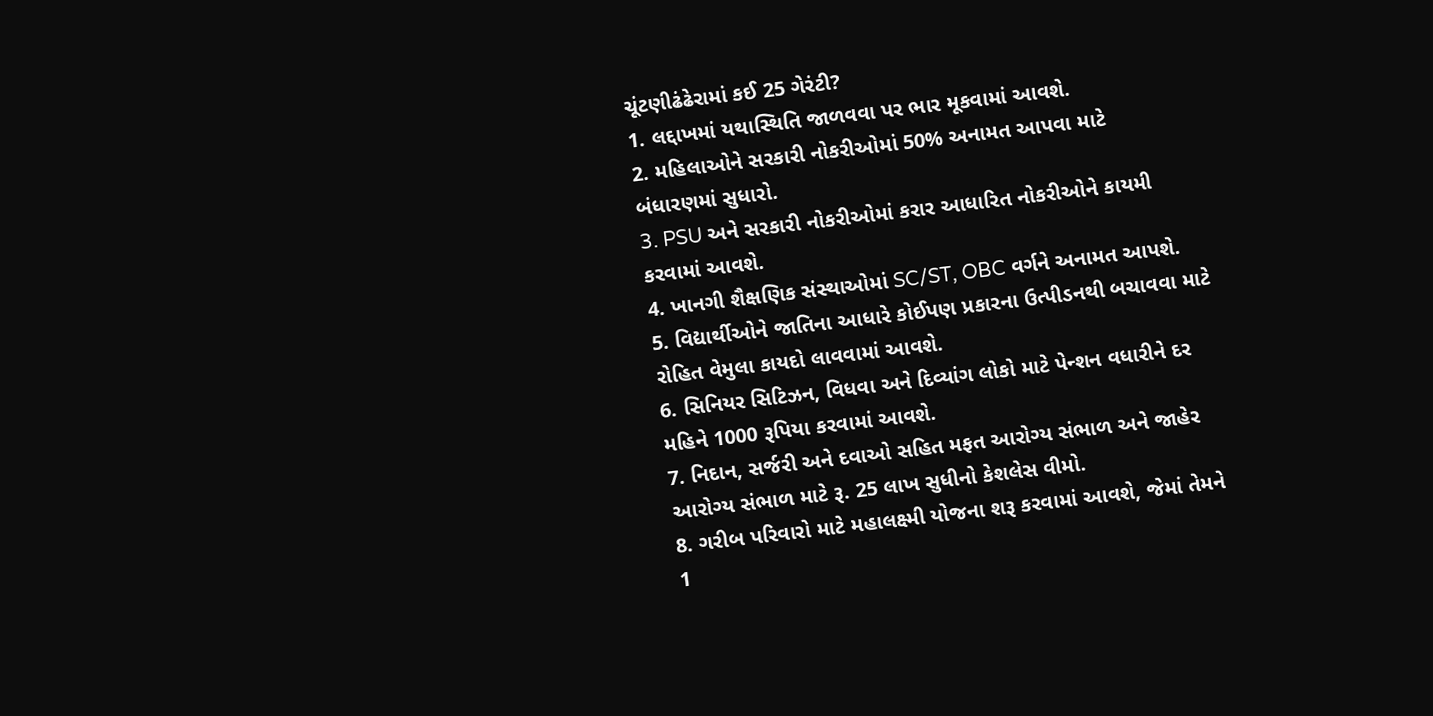ચૂંટણીઢંઢેરામાં કઈ 25 ગેરંટી?
1. લદ્દાખમાં યથાસ્થિતિ જાળવવા પર ભાર મૂકવામાં આવશે.
2. મહિલાઓને સરકારી નોકરીઓમાં 50% અનામત આપવા માટે બંધારણમાં સુધારો.
3. PSU અને સરકારી નોકરીઓમાં કરાર આધારિત નોકરીઓને કાયમી કરવામાં આવશે.
4. ખાનગી શૈક્ષણિક સંસ્થાઓમાં SC/ST, OBC વર્ગને અનામત આપશે.
5. વિદ્યાર્થીઓને જાતિના આધારે કોઈપણ પ્રકારના ઉત્પીડનથી બચાવવા માટે રોહિત વેમુલા કાયદો લાવવામાં આવશે.
6. સિનિયર સિટિઝન, વિધવા અને દિવ્યાંગ લોકો માટે પેન્શન વધારીને દર મહિને 1000 રૂપિયા કરવામાં આવશે.
7. નિદાન, સર્જરી અને દવાઓ સહિત મફત આરોગ્ય સંભાળ અને જાહેર આરોગ્ય સંભાળ માટે રૂ. 25 લાખ સુધીનો કેશલેસ વીમો.
8. ગરીબ પરિવારો માટે મહાલક્ષ્મી યોજના શરૂ કરવામાં આવશે, જેમાં તેમને 1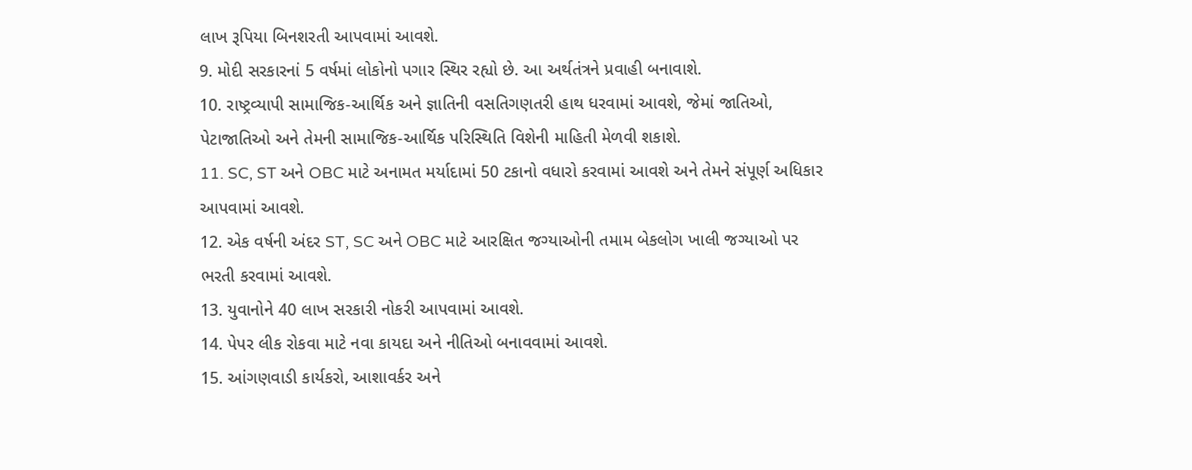લાખ રૂપિયા બિનશરતી આપવામાં આવશે.
9. મોદી સરકારનાં 5 વર્ષમાં લોકોનો પગાર સ્થિર રહ્યો છે. આ અર્થતંત્રને પ્રવાહી બનાવાશે.
10. રાષ્ટ્રવ્યાપી સામાજિક-આર્થિક અને જ્ઞાતિની વસતિગણતરી હાથ ધરવામાં આવશે, જેમાં જાતિઓ, પેટાજાતિઓ અને તેમની સામાજિક-આર્થિક પરિસ્થિતિ વિશેની માહિતી મેળવી શકાશે.
11. SC, ST અને OBC માટે અનામત મર્યાદામાં 50 ટકાનો વધારો કરવામાં આવશે અને તેમને સંપૂર્ણ અધિકાર આપવામાં આવશે.
12. એક વર્ષની અંદર ST, SC અને OBC માટે આરક્ષિત જગ્યાઓની તમામ બેકલોગ ખાલી જગ્યાઓ પર ભરતી કરવામાં આવશે.
13. યુવાનોને 40 લાખ સરકારી નોકરી આપવામાં આવશે.
14. પેપર લીક રોકવા માટે નવા કાયદા અને નીતિઓ બનાવવામાં આવશે.
15. આંગણવાડી કાર્યકરો, આશાવર્કર અને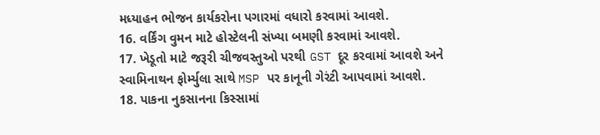મધ્યાહન ભોજન કાર્યકરોના પગારમાં વધારો કરવામાં આવશે.
16. વર્કિંગ વુમન માટે હોસ્ટેલની સંખ્યા બમણી કરવામાં આવશે.
17. ખેડૂતો માટે જરૂરી ચીજવસ્તુઓ પરથી GST દૂર કરવામાં આવશે અને સ્વામિનાથન ફોર્મ્યુલા સાથે MSP પર કાનૂની ગેરંટી આપવામાં આવશે.
18. પાકના નુકસાનના કિસ્સામાં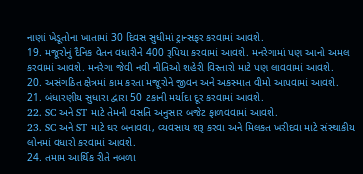નાણાં ખેડૂતોના ખાતામાં 30 દિવસ સુધીમાં ટ્રાન્સફર કરવામાં આવશે.
19. મજૂરોનું દૈનિક વેતન વધારીને 400 રૂપિયા કરવામાં આવશે. મનરેગામાં પણ આનો અમલ કરવામાં આવશે. મનરેગા જેવી નવી નીતિઓ શહેરી વિસ્તારો માટે પણ લાવવામાં આવશે.
20. અસંગઠિત ક્ષેત્રમાં કામ કરતા મજૂરોને જીવન અને અકસ્માત વીમો આપવામાં આવશે.
21. બંધારણીય સુધારા દ્વારા 50 ટકાની મર્યાદા દૂર કરવામાં આવશે.
22. SC અને ST માટે તેમની વસતિ અનુસાર બજેટ ફાળવવામાં આવશે.
23. SC અને ST માટે ઘર બનાવવા, વ્યવસાય શરૂ કરવા અને મિલકત ખરીદવા માટે સંસ્થાકીય લોનમાં વધારો કરવામાં આવશે.
24. તમામ આર્થિક રીતે નબળા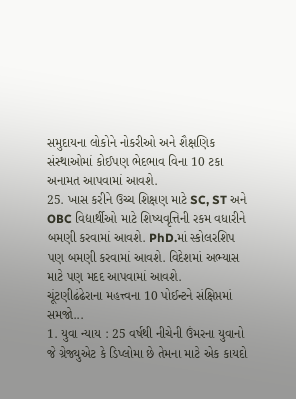સમુદાયના લોકોને નોકરીઓ અને શૈક્ષણિક સંસ્થાઓમાં કોઈપણ ભેદભાવ વિના 10 ટકા અનામત આપવામાં આવશે.
25. ખાસ કરીને ઉચ્ચ શિક્ષણ માટે SC, ST અને OBC વિદ્યાર્થીઓ માટે શિષ્યવૃત્તિની રકમ વધારીને બમણી કરવામાં આવશે. PhD.માં સ્કોલરશિપ પણ બમણી કરવામાં આવશે. વિદેશમાં અભ્યાસ માટે પણ મદદ આપવામાં આવશે.
ચૂંટણીઢંઢેરાના મહત્ત્વના 10 પોઈન્ટને સંક્ષિપ્તમાં સમજો...
1. યુવા ન્યાય : 25 વર્ષથી નીચેની ઉંમરના યુવાનો જે ગ્રેજ્યુએટ કે ડિપ્લોમા છે તેમના માટે એક કાયદો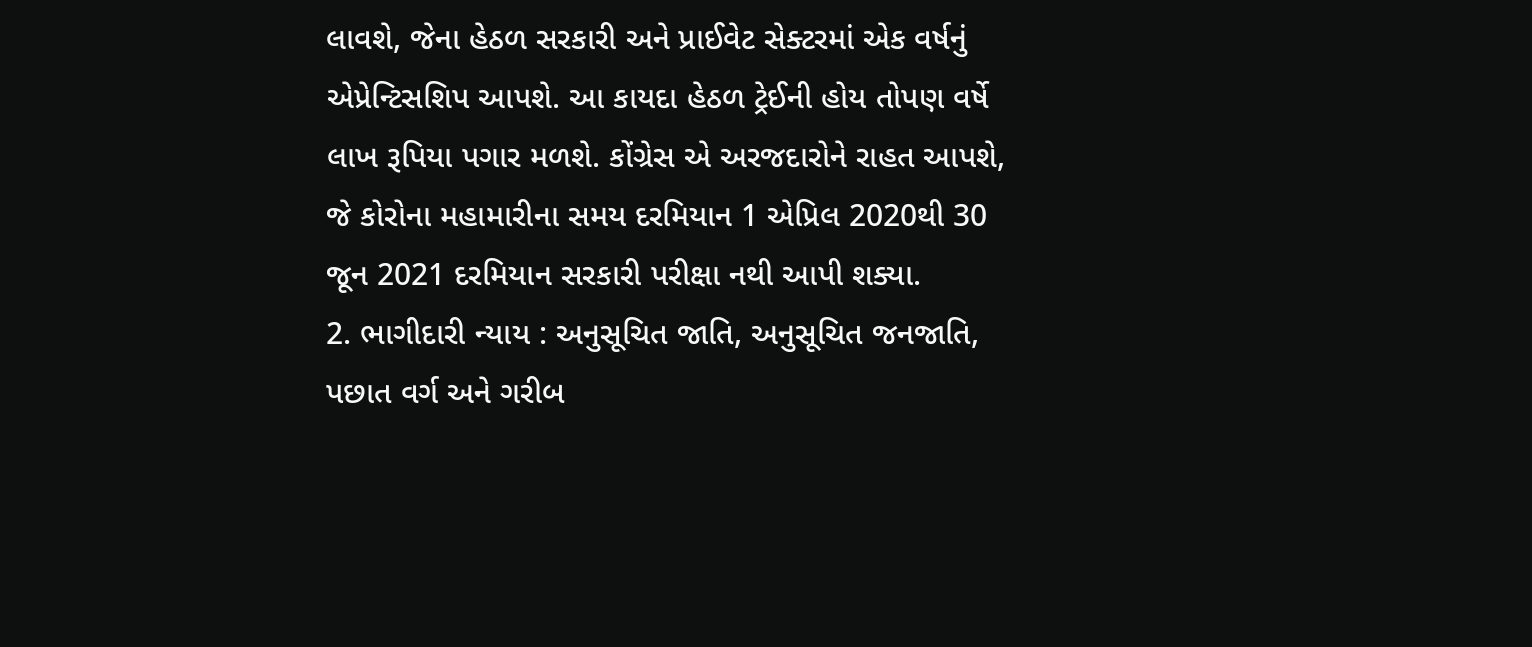લાવશે, જેના હેઠળ સરકારી અને પ્રાઈવેટ સેક્ટરમાં એક વર્ષનું એપ્રેન્ટિસશિપ આપશે. આ કાયદા હેઠળ ટ્રેઈની હોય તોપણ વર્ષે લાખ રૂપિયા પગાર મળશે. કોંગ્રેસ એ અરજદારોને રાહત આપશે, જે કોરોના મહામારીના સમય દરમિયાન 1 એપ્રિલ 2020થી 30 જૂન 2021 દરમિયાન સરકારી પરીક્ષા નથી આપી શક્યા.
2. ભાગીદારી ન્યાય : અનુસૂચિત જાતિ, અનુસૂચિત જનજાતિ, પછાત વર્ગ અને ગરીબ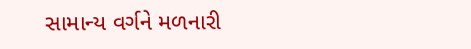સામાન્ય વર્ગને મળનારી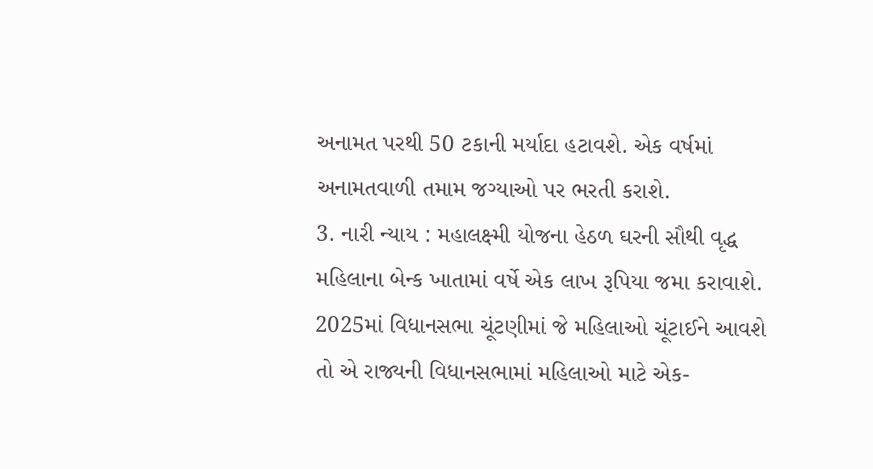અનામત પરથી 50 ટકાની મર્યાદા હટાવશે. એક વર્ષમાં અનામતવાળી તમામ જગ્યાઓ પર ભરતી કરાશે.
3. નારી ન્યાય : મહાલક્ષ્મી યોજના હેઠળ ઘરની સૌથી વૃદ્ધ મહિલાના બેન્ક ખાતામાં વર્ષે એક લાખ રૂપિયા જમા કરાવાશે. 2025માં વિધાનસભા ચૂંટણીમાં જે મહિલાઓ ચૂંટાઈને આવશે તો એ રાજ્યની વિધાનસભામાં મહિલાઓ માટે એક-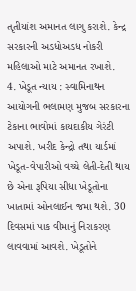તૃતીયાંશ અમાનત લાગુ કરાશે. કેન્દ્ર સરકારની અડધોઅડધ નોકરી મહિલાઓ માટે અમાનત રખાશે.
4. ખેડૂત ન્યાય : સ્વામિનાથન આયોગની ભલામણ મુજબ સરકારના ટેકાના ભાવોમાં કાયદાકીય ગેરંટી અપાશે. ખરીદ કેન્દ્રો તથા યાર્ડમાં ખેડૂત-વેપારીઓ વચ્ચે લેતી-દેતી થાય છે એના રૂપિયા સીધા ખેડૂતોના ખાતામાં ઓનલાઈન જમા થશે. 30 દિવસમાં પાક વીમાનું નિરાકરણ લાવવામાં આવશે. ખેડૂતોને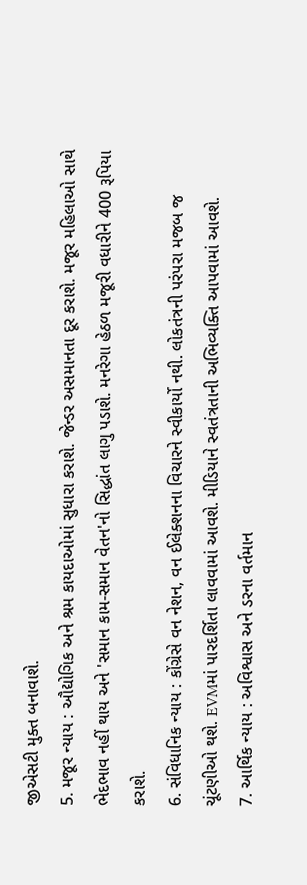જીએસટી મુક્ત બનાવાશે.
5. મજૂર ન્યાય : ઔદ્યોગિક અને શ્રમ કાયદાઓમાં સુધારા કરાશે. જેન્ડર અસમાનતા દૂર કરાશે. મજૂર મહિલાઓ સાથે ભેદભાવ નહીં થાય અને 'સમાન કામ-સમાન વેતન'નો સિદ્ધાંત લાગુ પડાશે. મનરેગા હેઠળ મજૂરી વધારીને 400 રૂપિયા કરાશે.
6. સંવિધાનિક ન્યાય : કોંગ્રેસે વન નેશન, વન ઈલેક્શનના વિચારને સ્વીકાર્યો નથી. લોકતંત્રની પરંપરા મજબ જ ચૂંટણીઓ થશે. EVMમાં પારદર્શિતા લાવવામાં આવશે. મીડિયાને સ્વતંત્રતાની અભિવ્યક્તિ આપવામાં આવશે.
7. આર્થિક ન્યાય : અવિશ્વાસ અને ડરના વર્તમાન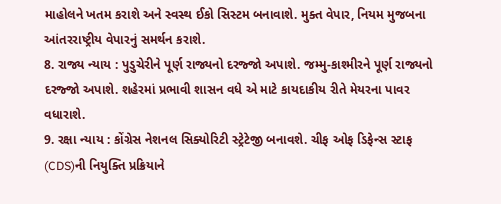માહોલને ખતમ કરાશે અને સ્વસ્થ ઈકો સિસ્ટમ બનાવાશે. મુક્ત વેપાર, નિયમ મુજબના આંતરરાષ્ટ્રીય વેપારનું સમર્થન કરાશે.
8. રાજ્ય ન્યાય : પુડુચેરીને પૂર્ણ રાજ્યનો દરજ્જો અપાશે. જમ્મુ-કાશ્મીરને પૂર્ણ રાજ્યનો દરજ્જો અપાશે. શહેરમાં પ્રભાવી શાસન વધે એ માટે કાયદાકીય રીતે મેયરના પાવર વધારાશે.
9. રક્ષા ન્યાય : કોંગ્રેસ નેશનલ સિક્યોરિટી સ્ટ્રેટેજી બનાવશે. ચીફ ઓફ ડિફેન્સ સ્ટાફ (CDS)ની નિયુક્તિ પ્રક્રિયાને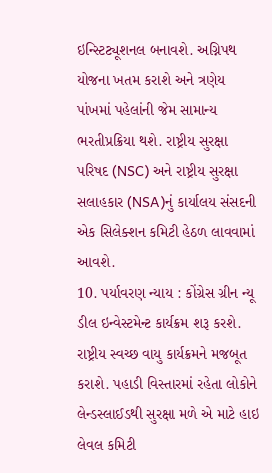ઇન્સ્ટિટ્યૂશનલ બનાવશે. અગ્નિપથ યોજના ખતમ કરાશે અને ત્રણેય પાંખમાં પહેલાંની જેમ સામાન્ય ભરતીપ્રક્રિયા થશે. રાષ્ટ્રીય સુરક્ષા પરિષદ (NSC) અને રાષ્ટ્રીય સુરક્ષા સલાહકાર (NSA)નું કાર્યાલય સંસદની એક સિલેક્શન કમિટી હેઠળ લાવવામાં આવશે.
10. પર્યાવરણ ન્યાય : કોંગ્રેસ ગ્રીન ન્યૂ ડીલ ઇન્વેસ્ટમેન્ટ કાર્યક્રમ શરૂ કરશે. રાષ્ટ્રીય સ્વચ્છ વાયુ કાર્યક્રમને મજબૂત કરાશે. પહાડી વિસ્તારમાં રહેતા લોકોને લેન્ડસ્લાઈડથી સુરક્ષા મળે એ માટે હાઇ લેવલ કમિટી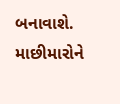બનાવાશે. માછીમારોને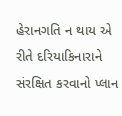હેરાનગતિ ન થાય એ રીતે દરિયાકિનારાને સંરક્ષિત કરવાનો પ્લાન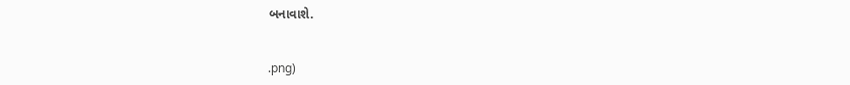બનાવાશે.


.png)